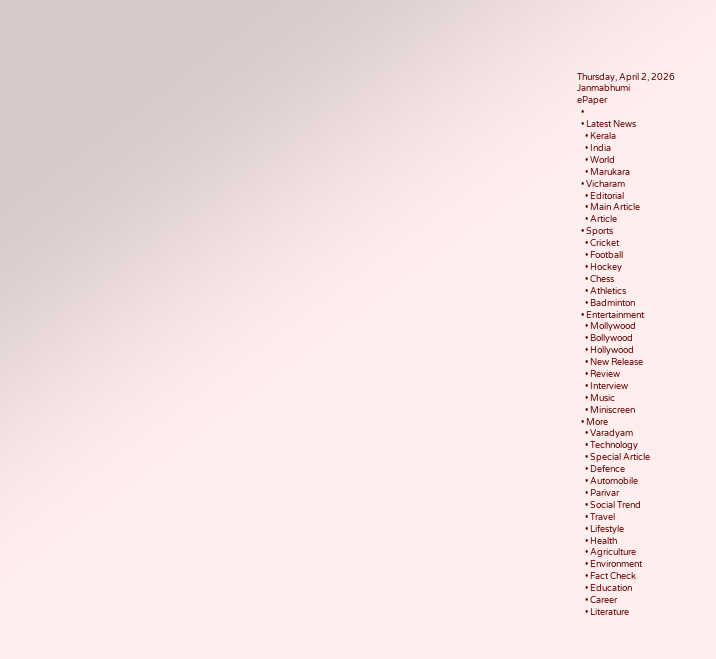Thursday, April 2, 2026
Janmabhumi
ePaper
  •
  • Latest News
    • Kerala
    • India
    • World
    • Marukara
  • Vicharam
    • Editorial
    • Main Article
    • Article
  • Sports
    • Cricket
    • Football
    • Hockey
    • Chess
    • Athletics
    • Badminton
  • Entertainment
    • Mollywood
    • Bollywood
    • Hollywood
    • New Release
    • Review
    • Interview
    • Music
    • Miniscreen
  • More
    • Varadyam
    • Technology
    • Special Article
    • Defence
    • Automobile
    • Parivar
    • Social Trend
    • Travel
    • Lifestyle
    • Health
    • Agriculture
    • Environment
    • Fact Check
    • Education
    • Career
    • Literature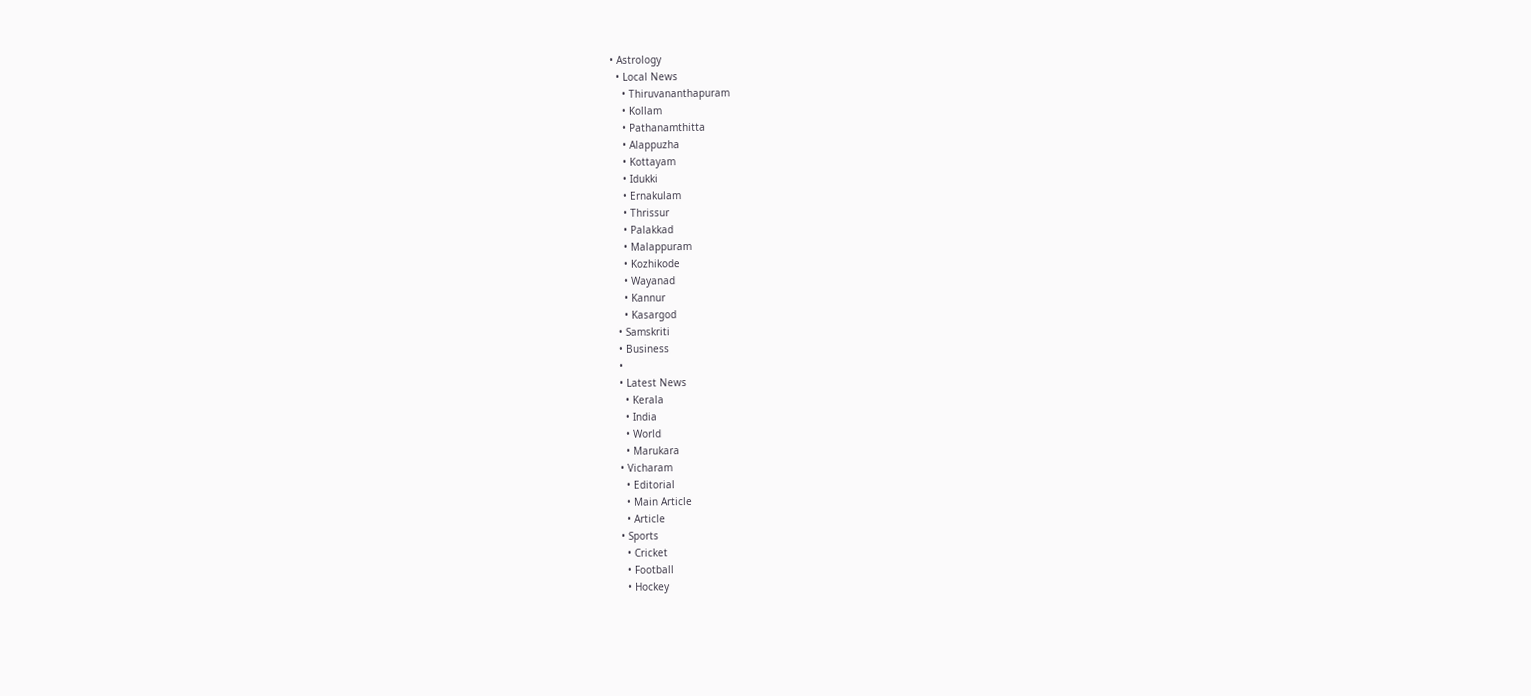• Astrology
  • Local News
    • Thiruvananthapuram
    • Kollam
    • Pathanamthitta
    • Alappuzha
    • Kottayam
    • Idukki
    • Ernakulam
    • Thrissur
    • Palakkad
    • Malappuram
    • Kozhikode
    • Wayanad
    • Kannur
    • Kasargod
  • Samskriti
  • Business
  •
  • Latest News
    • Kerala
    • India
    • World
    • Marukara
  • Vicharam
    • Editorial
    • Main Article
    • Article
  • Sports
    • Cricket
    • Football
    • Hockey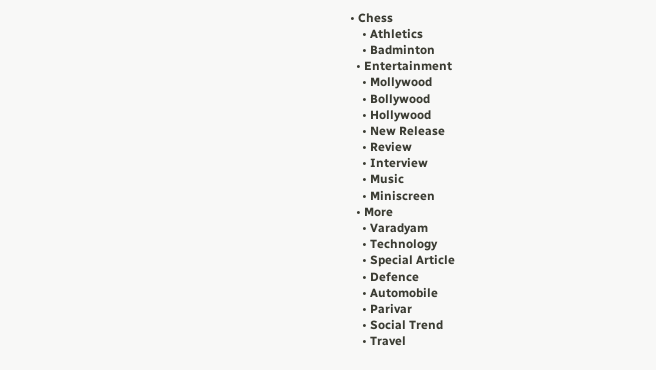• Chess
    • Athletics
    • Badminton
  • Entertainment
    • Mollywood
    • Bollywood
    • Hollywood
    • New Release
    • Review
    • Interview
    • Music
    • Miniscreen
  • More
    • Varadyam
    • Technology
    • Special Article
    • Defence
    • Automobile
    • Parivar
    • Social Trend
    • Travel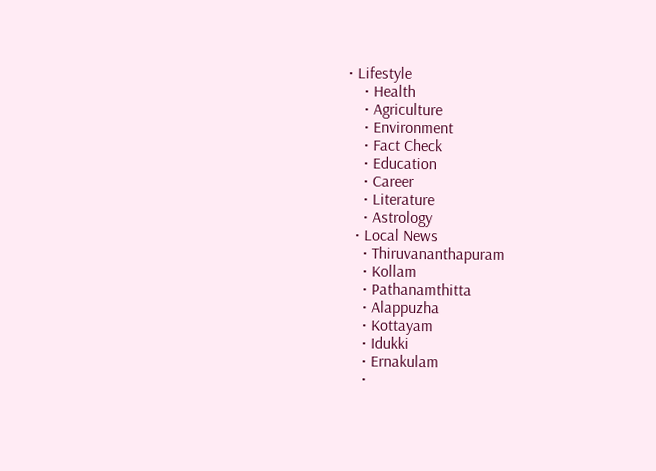• Lifestyle
    • Health
    • Agriculture
    • Environment
    • Fact Check
    • Education
    • Career
    • Literature
    • Astrology
  • Local News
    • Thiruvananthapuram
    • Kollam
    • Pathanamthitta
    • Alappuzha
    • Kottayam
    • Idukki
    • Ernakulam
    •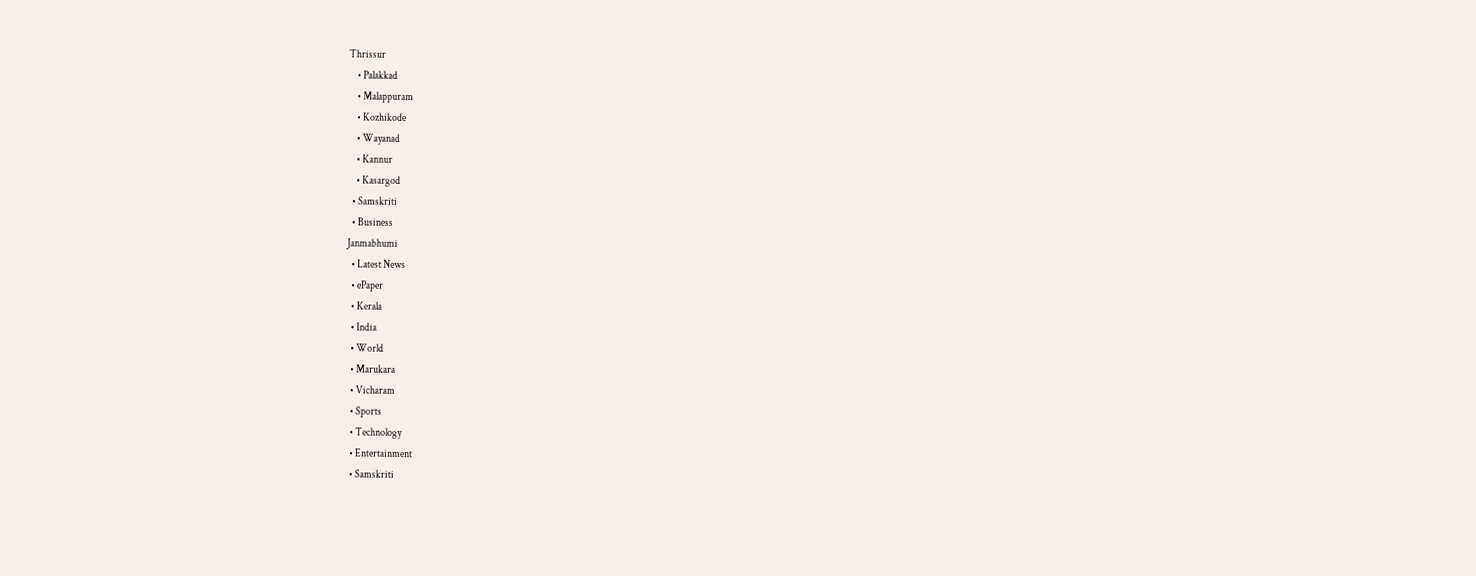Thrissur
    • Palakkad
    • Malappuram
    • Kozhikode
    • Wayanad
    • Kannur
    • Kasargod
  • Samskriti
  • Business
Janmabhumi
  • Latest News
  • ePaper
  • Kerala
  • India
  • World
  • Marukara
  • Vicharam
  • Sports
  • Technology
  • Entertainment
  • Samskriti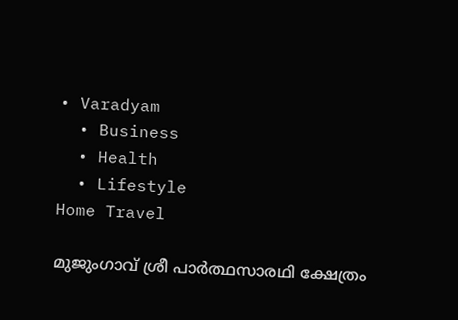• Varadyam
  • Business
  • Health
  • Lifestyle
Home Travel

മുജുംഗാവ്‌ ശ്രീ പാര്‍ത്ഥസാരഥി ക്ഷേത്രം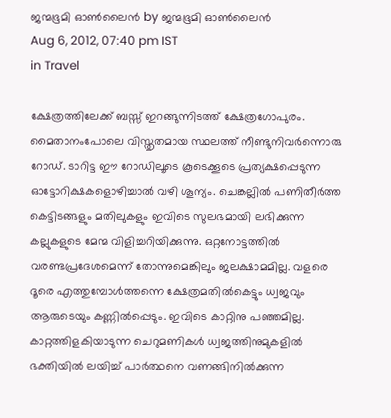ജന്മഭൂമി ഓണ്‍ലൈന്‍ by ജന്മഭൂമി ഓണ്‍ലൈന്‍
Aug 6, 2012, 07:40 pm IST
in Travel

ക്ഷേത്രത്തിലേക്ക്‌ ബസ്സ്‌ ഇറങ്ങുന്നിടത്ത്‌ ക്ഷേത്രഗോപുരം. മൈതാനംപോലെ വിസ്തൃതമായ സ്ഥലത്ത്‌ നീണ്ടുനിവര്‍ന്നൊരു റോഡ്‌. ടാറിട്ട ഈ റോഡിലൂടെ കൂടെക്കൂടെ പ്രത്യക്ഷപ്പെടുന്ന ഓട്ടോറിക്ഷകളൊഴിച്ചാല്‍ വഴി ശൂന്യം. ചെങ്കല്ലില്‍ പണിതീര്‍ത്ത കെട്ടിടങ്ങളും മതിലുകളും ഇവിടെ സുലഭമായി ലഭിക്കുന്ന കല്ലുകളുടെ മേന്മ വിളിച്ചറിയിക്കുന്നു. ഒറ്റനോട്ടത്തില്‍ വരണ്ടപ്രദേശമെന്ന്‌ തോന്നുമെങ്കിലും ജലക്ഷാമമില്ല. വളരെ ദൂരെ എത്തുമ്പോള്‍ത്തന്നെ ക്ഷേത്രമതില്‍കെട്ടും ധ്വജവും ആരുടെയും കണ്ണില്‍പ്പെടും. ഇവിടെ കാറ്റിനു പഞ്ഞമില്ല. കാറ്റത്തിളകിയാടുന്ന ചെറുമണികള്‍ ധ്വജത്തിനുമുകളില്‍ ഭക്തിയില്‍ ലയിച്ച്‌ പാര്‍ത്ഥനെ വണങ്ങിനില്‍ക്കുന്ന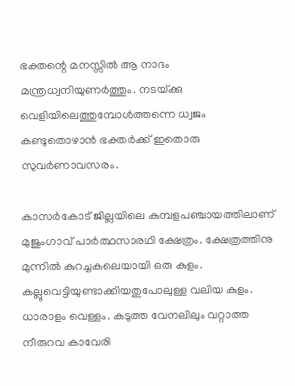ഭക്തന്റെ മനസ്സില്‍ ആ നാദം മന്ത്രധ്വനിയുണര്‍ത്തും. നടയ്‌ക്കു വെളിയിലെത്തുമ്പോള്‍ത്തന്നെ ധ്വജം കണ്ടുതൊഴാന്‍ ഭക്തര്‍ക്ക്‌ ഇതൊരു സുവര്‍ണാവസരം.

കാസര്‍കോട്‌ ജില്ലയിലെ കുമ്പളപഞ്ചായത്തിലാണ്‌ മുജുംഗാവ്‌ പാര്‍ത്ഥസാരഥി ക്ഷേത്രം. ക്ഷേത്രത്തിനു മുന്നില്‍ കുറച്ചകലെയായി ഒരു കുളം. കല്ലുവെട്ടിയുണ്ടാക്കിയതുപോലുള്ള വലിയ കുളം. ധാരാളം വെള്ളം. കടുത്ത വേനലിലും വറ്റാത്ത നീരുറവ കാവേരി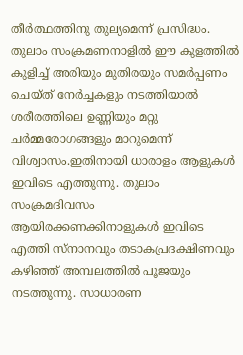തീര്‍ത്ഥത്തിനു തുല്യമെന്ന്‌ പ്രസിദ്ധം. തുലാം സംക്രമണനാളില്‍ ഈ കുളത്തില്‍ കുളിച്ച്‌ അരിയും മുതിരയും സമര്‍പ്പണം ചെയ്ത്‌ നേര്‍ച്ചകളും നടത്തിയാല്‍ ശരീരത്തിലെ ഉണ്ണിയും മറ്റു ചര്‍മ്മരോഗങ്ങളും മാറുമെന്ന്‌ വിശ്വാസം.ഇതിനായി ധാരാളം ആളുകള്‍ ഇവിടെ എത്തുന്നു. തുലാം സംക്രമദിവസം ആയിരക്കണക്കിനാളുകള്‍ ഇവിടെ എത്തി സ്നാനവും തടാകപ്രദക്ഷിണവും കഴിഞ്ഞ്‌ അമ്പലത്തില്‍ പൂജയും നടത്തുന്നു. സാധാരണ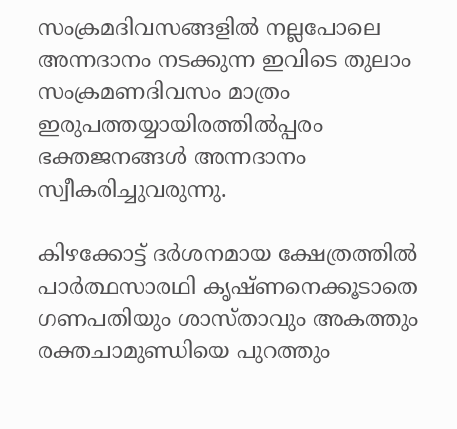സംക്രമദിവസങ്ങളില്‍ നല്ലപോലെ അന്നദാനം നടക്കുന്ന ഇവിടെ തുലാം സംക്രമണദിവസം മാത്രം ഇരുപത്തയ്യായിരത്തില്‍പ്പരം ഭക്തജനങ്ങള്‍ അന്നദാനം സ്വീകരിച്ചുവരുന്നു.

കിഴക്കോട്ട്‌ ദര്‍ശനമായ ക്ഷേത്രത്തില്‍ പാര്‍ത്ഥസാരഥി കൃഷ്ണനെക്കൂടാതെ ഗണപതിയും ശാസ്താവും അകത്തും രക്തചാമുണ്ഡിയെ പുറത്തും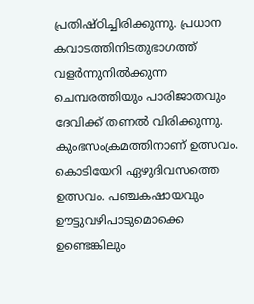പ്രതിഷ്ഠിച്ചിരിക്കുന്നു. പ്രധാന കവാടത്തിനിടതുഭാഗത്ത്‌ വളര്‍ന്നുനില്‍ക്കുന്ന ചെമ്പരത്തിയും പാരിജാതവും ദേവിക്ക്‌ തണല്‍ വിരിക്കുന്നു. കുംഭസംക്രമത്തിനാണ്‌ ഉത്സവം. കൊടിയേറി ഏഴുദിവസത്തെ ഉത്സവം. പഞ്ചകഷായവും ഊട്ടുവഴിപാടുമൊക്കെ ഉണ്ടെങ്കിലും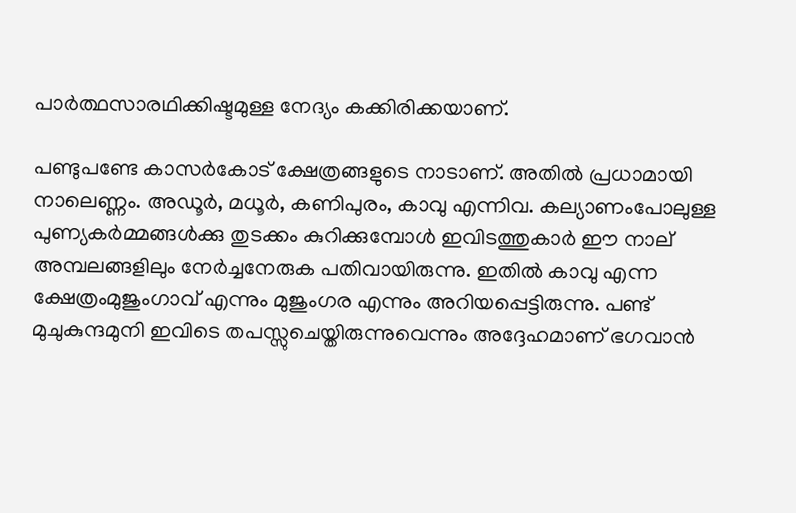പാര്‍ത്ഥസാരഥിക്കിഷ്ടമുള്ള നേദ്യം കക്കിരിക്കയാണ്‌.

പണ്ടുപണ്ടേ കാസര്‍കോട്‌ ക്ഷേത്രങ്ങളുടെ നാടാണ്‌. അതില്‍ പ്രധാമായി നാലെണ്ണം. അഡൂര്‍, മധൂര്‍, കണിപുരം, കാവു എന്നിവ. കല്യാണംപോലുള്ള പുണ്യകര്‍മ്മങ്ങള്‍ക്കു തുടക്കം കുറിക്കുമ്പോള്‍ ഇവിടത്തുകാര്‍ ഈ നാല്‌ അമ്പലങ്ങളിലും നേര്‍ച്ചനേരുക പതിവായിരുന്നു. ഇതില്‍ കാവു എന്ന ക്ഷേത്രംമുജുംഗാവ്‌ എന്നും മുജുംഗര എന്നും അറിയപ്പെട്ടിരുന്നു. പണ്ട്‌ മുചുകുന്ദമുനി ഇവിടെ തപസ്സുചെയ്തിരുന്നുവെന്നും അദ്ദേഹമാണ്‌ ഭഗവാന്‍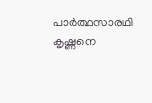പാര്‍ത്ഥസാരഥി കൃഷ്ണനെ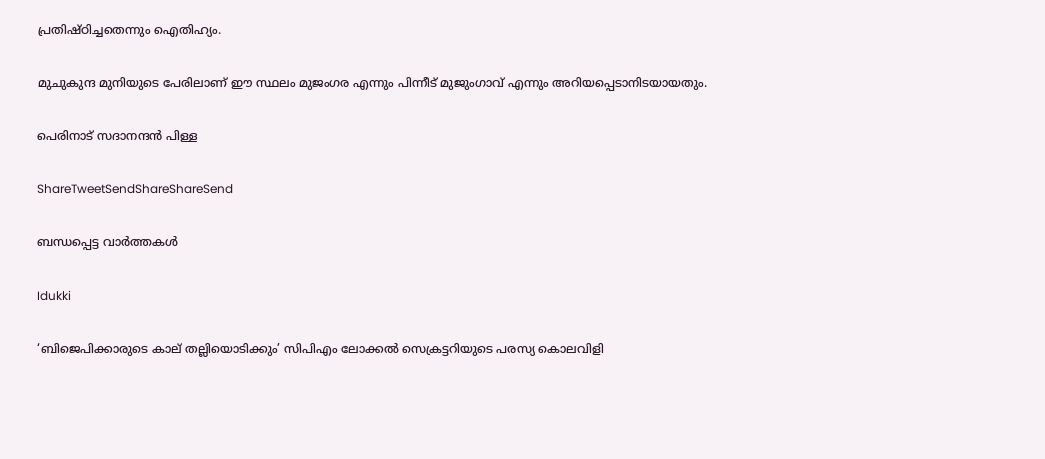പ്രതിഷ്ഠിച്ചതെന്നും ഐതിഹ്യം.

മുചുകുന്ദ മുനിയുടെ പേരിലാണ്‌ ഈ സ്ഥലം മുജംഗര എന്നും പിന്നീട്‌ മുജുംഗാവ്‌ എന്നും അറിയപ്പെടാനിടയായതും.

പെരിനാട്‌ സദാനന്ദന്‍ പിള്ള

ShareTweetSendShareShareSend

ബന്ധപ്പെട്ട വാര്‍ത്തകള്‍

Idukki

‘ബിജെപിക്കാരുടെ കാല് തല്ലിയൊടിക്കും’ സിപിഎം ലോക്കല്‍ സെക്രട്ടറിയുടെ പരസ്യ കൊലവിളി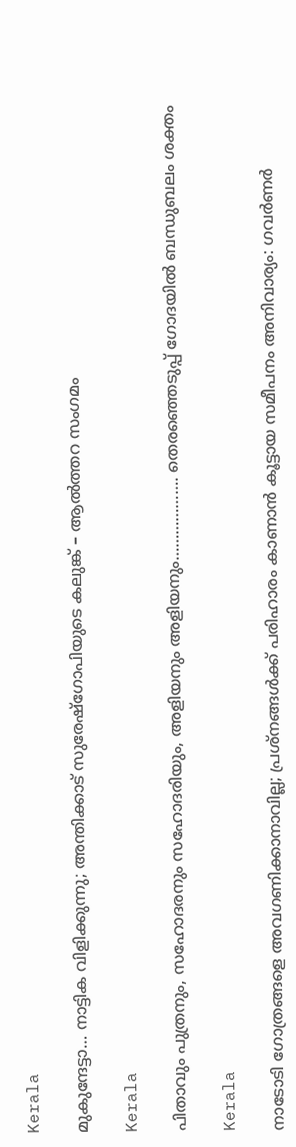Kerala

മുകുന്ദേട്ടാ… നാട്ടിക വിളിക്കുന്നു; അന്തിക്കാട് സുരേഷ്‌ഗോപിയുടെ കലുങ്ക് – ആല്‍ത്തറ സംഗമം

Kerala

പിതാവും പുത്രനും, സഹോദരനും സഹോദരിയും, അളിയനും അളിയനും………………. തെരഞ്ഞെടുപ്പ് ഗോദയില്‍ ബന്ധുബലം ശക്തം

Kerala

നാടോടി ഗോത്രങ്ങളെ അവഗണിക്കാനാവില്ല; പ്രശ്‌നങ്ങള്‍ക്ക് പരിഹാരം കാണാന്‍ കൂട്ടായ സമീപനം അനിവാര്യം: ഗവര്‍ണര്‍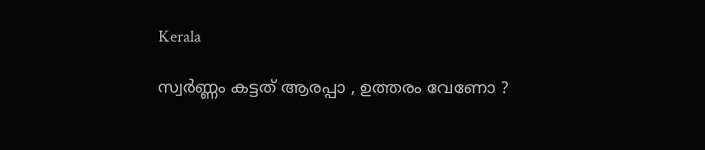Kerala

സ്വര്‍ണ്ണം കട്ടത് ആരപ്പാ , ഉത്തരം വേണോ ?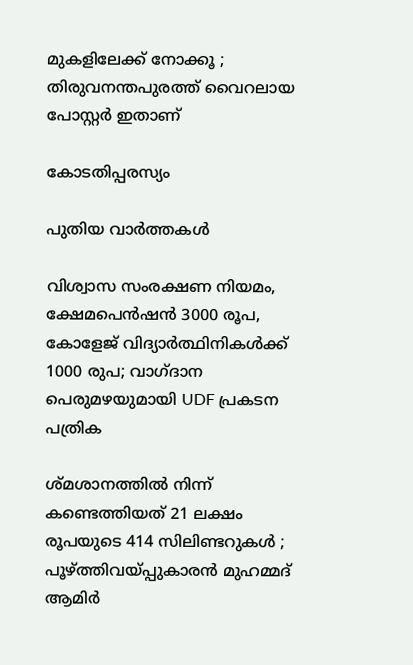മുകളിലേക്ക് നോക്കൂ ; തിരുവനന്തപുരത്ത് വൈറലായ പോസ്റ്റർ ഇതാണ്

കോടതിപ്പരസ്യം

പുതിയ വാര്‍ത്തകള്‍

വിശ്വാസ സംരക്ഷണ നിയമം, ക്ഷേമപെൻഷൻ 3000 രൂപ, കോളേജ് വിദ്യാർത്ഥിനികൾക്ക് 1000 രുപ; വാഗ്ദാന പെരുമഴയുമായി UDF പ്രകടന പത്രിക

ശ്മശാനത്തിൽ നിന്ന് കണ്ടെത്തിയത് 21 ലക്ഷം രൂപയുടെ 414 സിലിണ്ടറുകൾ ; പൂഴ്‌ത്തിവയ്‌പ്പുകാരൻ മുഹമ്മദ് ആമിർ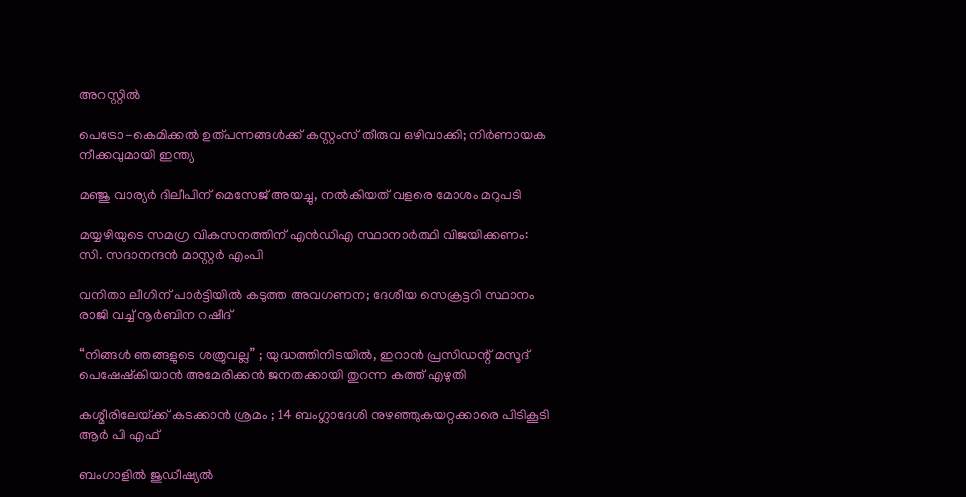അറസ്റ്റിൽ

പെട്രോ-കെമിക്കൽ ഉത്പന്നങ്ങൾക്ക് കസ്റ്റംസ് തീരുവ ഒഴിവാക്കി; നിർണായക നീക്കവുമായി ഇന്ത്യ

മഞ്ജു വാര്യർ ദിലീപിന് മെസേജ് അയച്ചു, നൽകിയത് വളരെ മോശം മറുപടി

മയ്യഴിയുടെ സമഗ്ര വികസനത്തിന് എന്‍ഡിഎ സ്ഥാനാര്‍ത്ഥി വിജയിക്കണം: സി. സദാനന്ദന്‍ മാസ്റ്റര്‍ എംപി

വനിതാ ലീഗിന് പാർട്ടിയിൽ കടുത്ത അവഗണന; ദേശീയ സെക്രട്ടറി സ്ഥാനം രാജി വച്ച് നൂർബിന റഷീദ്

“നിങ്ങൾ ഞങ്ങളുടെ ശത്രുവല്ല” ; യുദ്ധത്തിനിടയിൽ, ഇറാൻ പ്രസിഡന്റ് മസൂദ് പെഷേഷ്കിയാൻ അമേരിക്കൻ ജനതക്കായി തുറന്ന കത്ത് എഴുതി

കശ്മീരിലേയ്‌ക്ക് കടക്കാൻ ശ്രമം ; 14 ബംഗ്ലാദേശി നുഴഞ്ഞുകയറ്റക്കാരെ പിടികൂടി ആർ പി എഫ്

ബംഗാളിൽ ജുഡീഷ്യൽ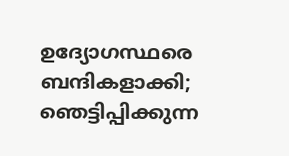ഉദ്യോഗസ്ഥരെ ബന്ദികളാക്കി; ഞെട്ടിപ്പിക്കുന്ന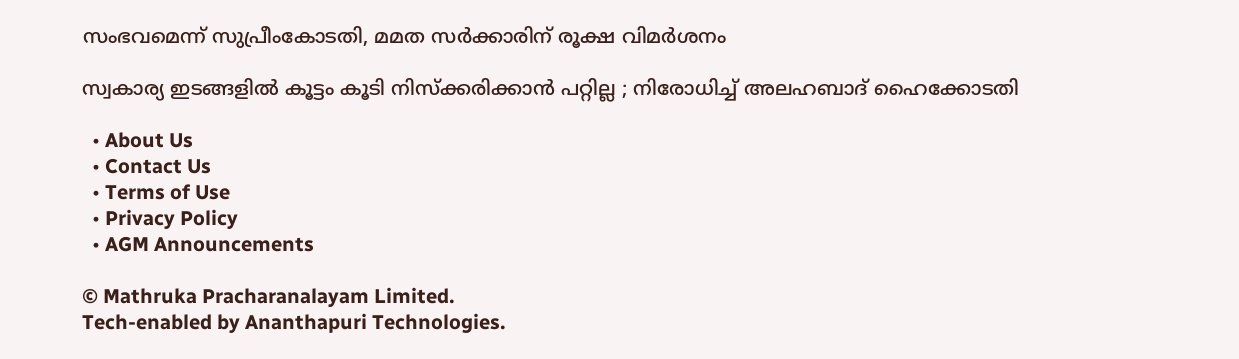സംഭവമെന്ന് സുപ്രീംകോടതി, മമത സർക്കാരിന് രൂക്ഷ വിമർശനം

സ്വകാര്യ ഇടങ്ങളിൽ കൂട്ടം കൂടി നിസ്ക്കരിക്കാൻ പറ്റില്ല ; നിരോധിച്ച് അലഹബാദ് ഹൈക്കോടതി

  • About Us
  • Contact Us
  • Terms of Use
  • Privacy Policy
  • AGM Announcements

© Mathruka Pracharanalayam Limited.
Tech-enabled by Ananthapuri Technologies.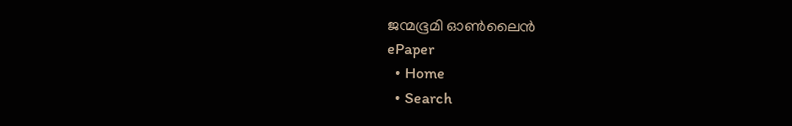ജന്മഭൂമി ഓണ്‍ലൈന്‍
ePaper
  • Home
  • Search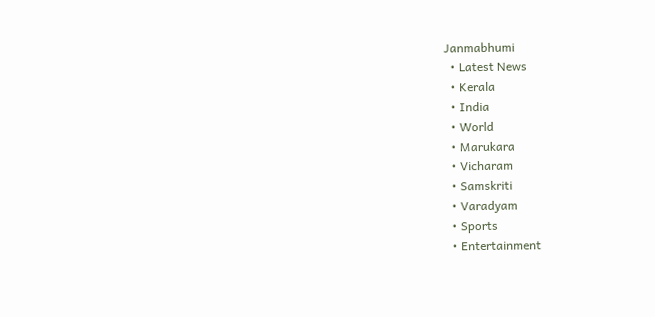Janmabhumi
  • Latest News
  • Kerala
  • India
  • World
  • Marukara
  • Vicharam
  • Samskriti
  • Varadyam
  • Sports
  • Entertainment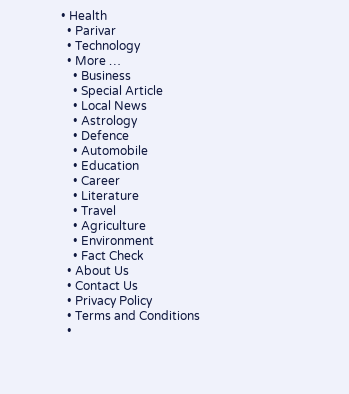• Health
  • Parivar
  • Technology
  • More …
    • Business
    • Special Article
    • Local News
    • Astrology
    • Defence
    • Automobile
    • Education
    • Career
    • Literature
    • Travel
    • Agriculture
    • Environment
    • Fact Check
  • About Us
  • Contact Us
  • Privacy Policy
  • Terms and Conditions
  •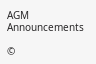AGM Announcements

©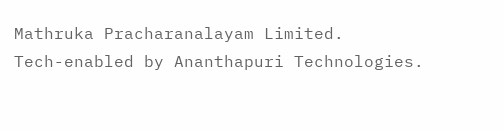Mathruka Pracharanalayam Limited.
Tech-enabled by Ananthapuri Technologies.